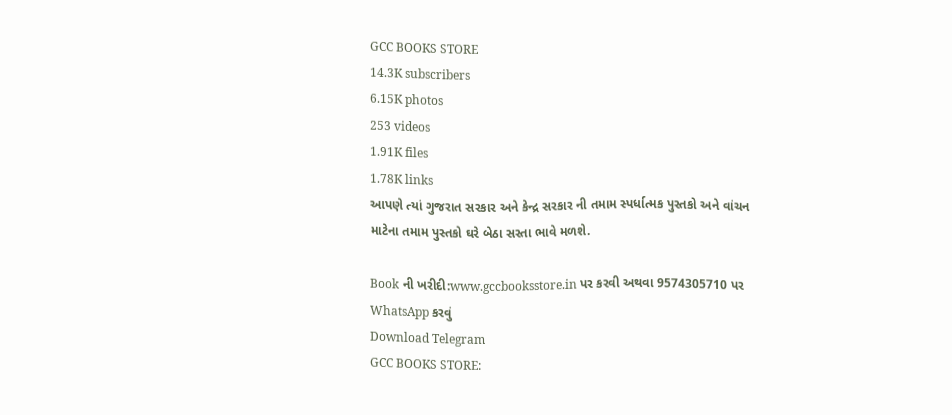GCC BOOKS STORE
14.3K subscribers
6.15K photos
253 videos
1.91K files
1.78K links
આપણે ત્યાં ગુજરાત સરકાર અને કેન્દ્ર સરકાર ની તમામ સ્પર્ધાત્મક પુસ્તકો અને વાંચન માટેના તમામ પુસ્તકો ઘરે બેઠા સસ્તા ભાવે મળશે.

Book ની ખરીદી:www.gccbooksstore.in પર કરવી અથવા 9574305710 પર WhatsApp કરવું
Download Telegram
GCC BOOKS STORE: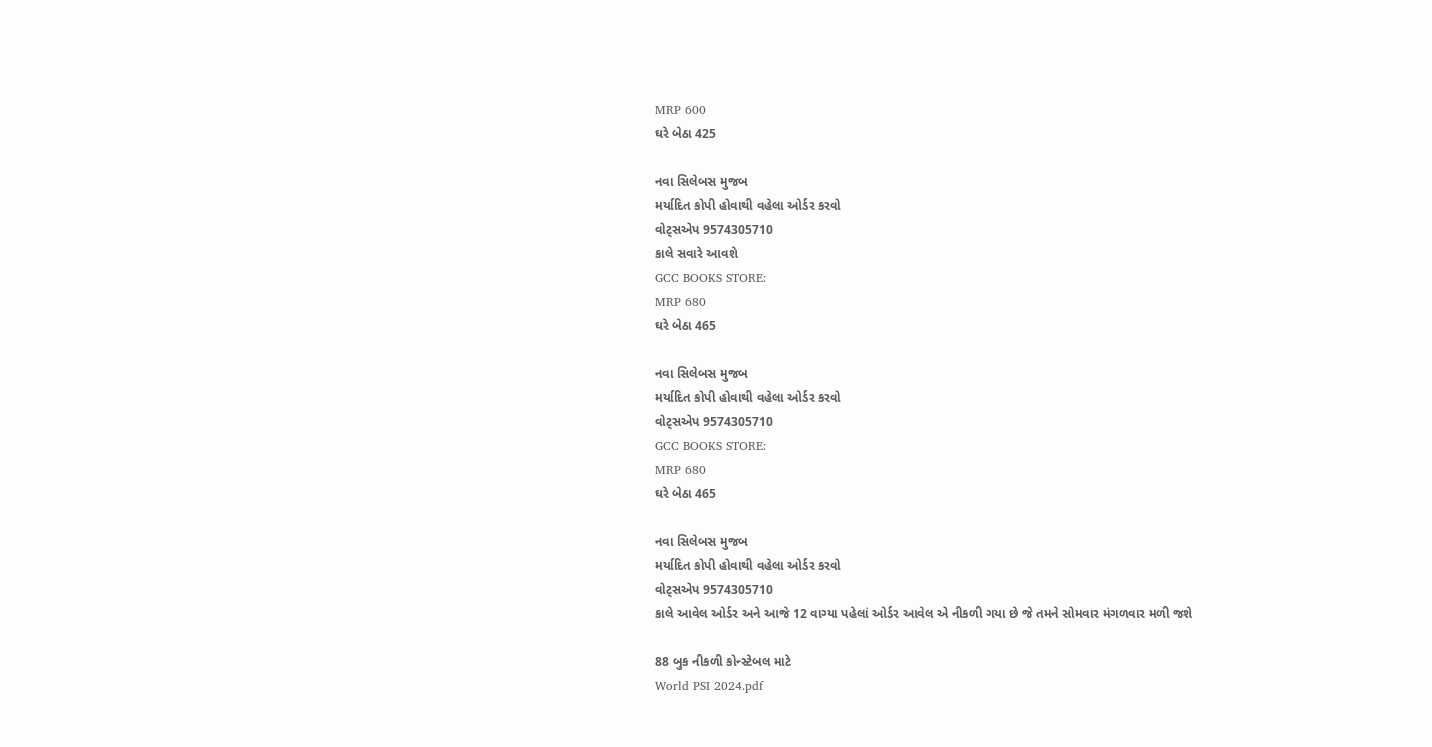MRP 600
ઘરે બેઠા 425

નવા સિલેબસ મુજબ
મર્યાદિત કોપી હોવાથી વહેલા ઓર્ડર કરવો
વોટ્સએપ 9574305710
કાલે સવારે આવશે
GCC BOOKS STORE:
MRP 680
ઘરે બેઠા 465

નવા સિલેબસ મુજબ
મર્યાદિત કોપી હોવાથી વહેલા ઓર્ડર કરવો
વોટ્સએપ 9574305710
GCC BOOKS STORE:
MRP 680
ઘરે બેઠા 465

નવા સિલેબસ મુજબ
મર્યાદિત કોપી હોવાથી વહેલા ઓર્ડર કરવો
વોટ્સએપ 9574305710
કાલે આવેલ ઓર્ડર અને આજે 12 વાગ્યા પહેલાં ઓર્ડર આવેલ એ નીકળી ગયા છે જે તમને સોમવાર મંગળવાર મળી જશે

88 બુક નીકળી કોન્સ્ટેબલ માટે
World PSI 2024.pdf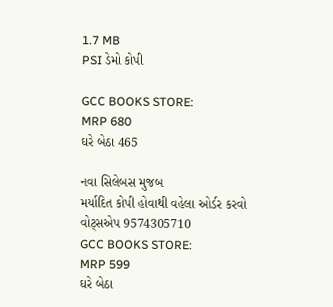1.7 MB
PSI ડેમો કોપી

GCC BOOKS STORE:
MRP 680
ઘરે બેઠા 465

નવા સિલેબસ મુજબ
મર્યાદિત કોપી હોવાથી વહેલા ઓર્ડર કરવો
વોટ્સએપ 9574305710
GCC BOOKS STORE:
MRP 599
ઘરે બેઠા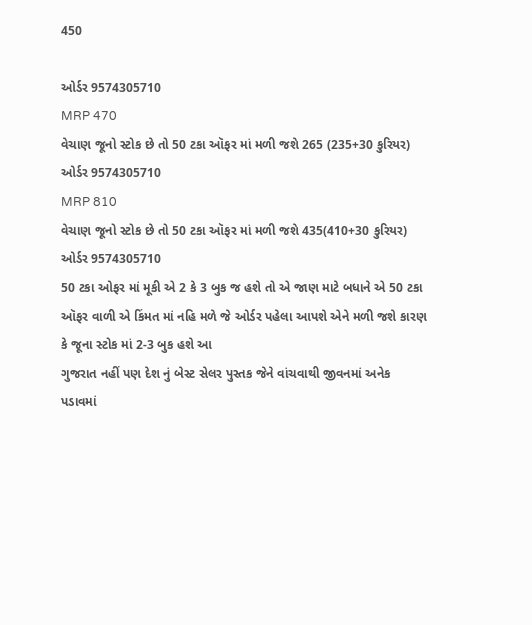450

ઓર્ડર 9574305710
MRP 470
વેચાણ જૂનો સ્ટોક છે તો 50 ટકા ઑફર માં મળી જશે 265 (235+30 કુરિયર)
ઓર્ડર 9574305710
MRP 810
વેચાણ જૂનો સ્ટોક છે તો 50 ટકા ઑફર માં મળી જશે 435(410+30 કુરિયર)
ઓર્ડર 9574305710
50 ટકા ઓફર માં મૂકી એ 2 કે 3 બુક જ હશે તો એ જાણ માટે બધાને એ 50 ટકા ઑફર વાળી એ કિંમત માં નહિ મળે જે ઓર્ડર પહેલા આપશે એને મળી જશે કારણ કે જૂના સ્ટોક માં 2-3 બુક હશે આ
ગુજરાત નહીં પણ દેશ નું બેસ્ટ સેલર પુસ્તક જેને વાંચવાથી જીવનમાં અનેક પડાવમાં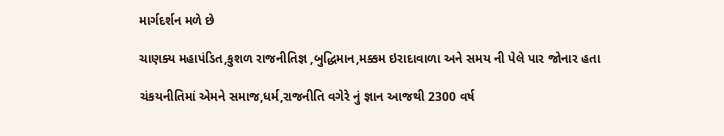માર્ગદર્શન મળે છે

ચાણક્ય મહાપંડિત,કુશળ રાજનીતિજ્ઞ ,બુદ્ધિમાન,મક્કમ ઇરાદાવાળા અને સમય ની પેલે પાર જોનાર હતા

ચંકયનીતિમાં એમને સમાજ,ધર્મ,રાજનીતિ વગેરે નું જ્ઞાન આજથી 2300 વર્ષ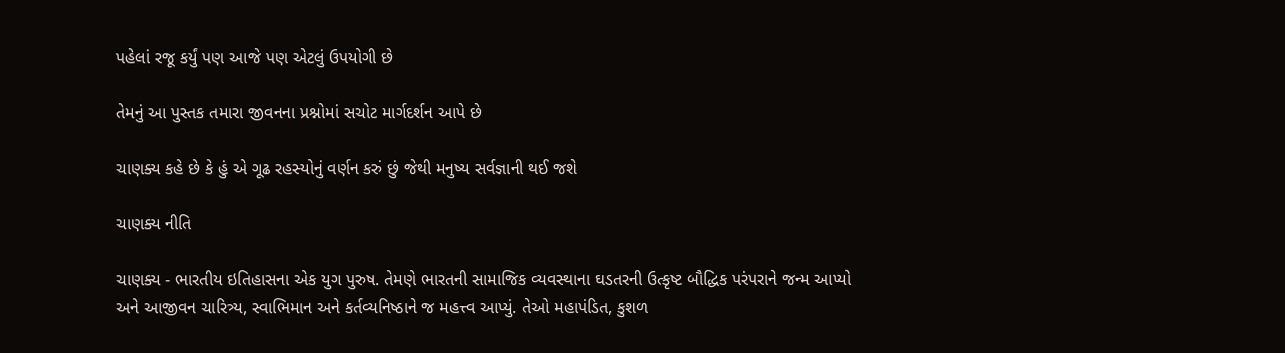પહેલાં રજૂ કર્યું પણ આજે પણ એટલું ઉપયોગી છે

તેમનું આ પુસ્તક તમારા જીવનના પ્રશ્નોમાં સચોટ માર્ગદર્શન આપે છે

ચાણક્ય કહે છે કે હું એ ગૂઢ રહસ્યોનું વર્ણન કરું છું જેથી મનુષ્ય સર્વજ્ઞાની થઈ જશે

ચાણક્ય નીતિ

ચાણક્ય - ભારતીય ઇતિહાસના એક યુગ પુરુષ. તેમણે ભારતની સામાજિક વ્યવસ્થાના ઘડતરની ઉત્કૃષ્ટ બૌદ્ધિક પરંપરાને જન્મ આપ્યો અને આજીવન ચારિત્ર્ય, સ્વાભિમાન અને કર્તવ્યનિષ્ઠાને જ મહત્ત્વ આપ્યું. તેઓ મહાપંડિત, કુશળ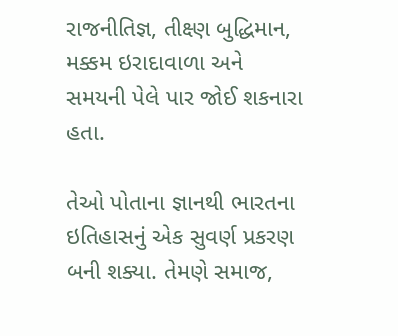રાજનીતિજ્ઞ, તીક્ષ્ણ બુદ્ધિમાન, મક્કમ ઇરાદાવાળા અને સમયની પેલે પાર જોઈ શકનારા હતા.

તેઓ પોતાના જ્ઞાનથી ભારતના ઇતિહાસનું એક સુવર્ણ પ્રકરણ બની શક્યા. તેમણે સમાજ,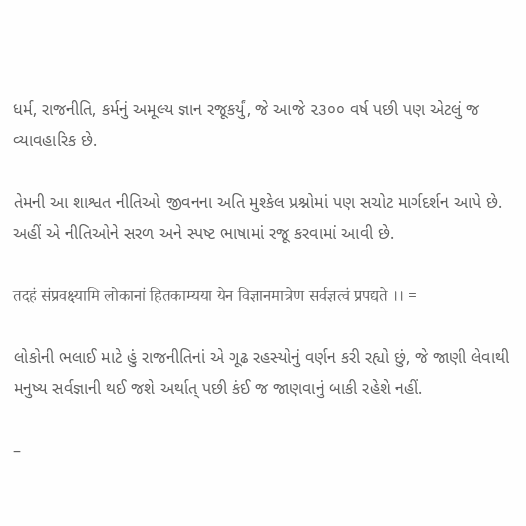ધર્મ, રાજનીતિ, કર્મનું અમૂલ્ય જ્ઞાન રજૂકર્યું, જે આજે ૨૩૦૦ વર્ષ પછી પણ એટલું જ વ્યાવહારિક છે.

તેમની આ શાશ્વત નીતિઓ જીવનના અતિ મુશ્કેલ પ્રશ્નોમાં પણ સચોટ માર્ગદર્શન આપે છે. અહીં એ નીતિઓને સરળ અને સ્પષ્ટ ભાષામાં રજૂ કરવામાં આવી છે.

तदहं संप्रवक्ष्यामि लोकानां हितकाम्यया येन विज्ञानमात्रेण सर्वज्ञत्वं प्रपद्यते ।। =

લોકોની ભલાઈ માટે હું રાજનીતિનાં એ ગૂઢ રહસ્યોનું વર્ણન કરી રહ્યો છું, જે જાણી લેવાથી મનુષ્ય સર્વજ્ઞાની થઈ જશે અર્થાત્ પછી કંઈ જ જાણવાનું બાકી રહેશે નહીં.

–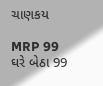ચાણકય

MRP 99
ઘરે બેઠા 99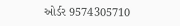ઓર્ડર 9574305710